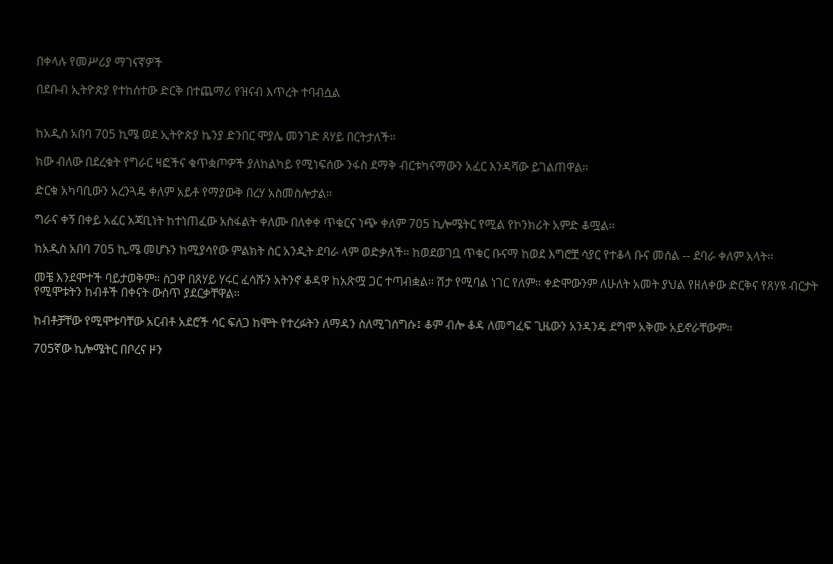በቀላሉ የመሥሪያ ማገናኛዎች

በደቡብ ኢትዮጵያ የተከሰተው ድርቅ በተጨማሪ የዝናብ እጥረት ተባብሷል


ከአዲስ አበባ 705 ኪሜ ወደ ኢትዮጵያ ኬንያ ድንበር ሞያሌ መንገድ ጸሃይ በርትታለች።

ክው ብለው በደረቁት የግራር ዛፎችና ቁጥቋጦዎች ያለከልካይ የሚነፍሰው ንፋስ ደማቅ ብርቱካናማውን አፈር እንዳሻው ይገልጠዋል።

ድርቁ አካባቢውን አረንጓዴ ቀለም አይቶ የማያውቅ በረሃ አስመስሎታል።

ግራና ቀኝ በቀይ አፈር አጃቢነት ከተነጠፈው አስፋልት ቀለሙ በለቀቀ ጥቁርና ነጭ ቀለም 705 ኪሎሜትር የሚል የኮንክሪት አምድ ቆሟል።

ከአዲስ አበባ 705 ኪ.ሜ መሆኑን ከሚያሳየው ምልክት ስር አንዲት ደባራ ላም ወድቃለች። ከወደወገቧ ጥቁር ቡናማ ከወደ እግሮቿ ሳያር የተቆላ ቡና መሰል -- ደባራ ቀለም አላት።

መቼ እንደሞተች ባይታወቅም። ስጋዋ በጸሃይ ሃሩር ፈሳሹን አትንኖ ቆዳዋ ከአጽሟ ጋር ተጣብቋል። ሽታ የሚባል ነገር የለም። ቀድሞውንም ለሁለት አመት ያህል የዘለቀው ድርቅና የጸሃዩ ብርታት የሚሞቱትን ከብቶች በቀናት ውስጥ ያደርቃቸዋል።

ከብቶቻቸው የሚሞቱባቸው አርብቶ አደሮች ሳር ፍለጋ ከሞት የተረፉትን ለማዳን ስለሚገሰግሱ፤ ቆም ብሎ ቆዳ ለመግፈፍ ጊዜውን አንዳንዴ ደግሞ አቅሙ አይኖራቸውም።

705ኛው ኪሎሜትር በቦረና ዞን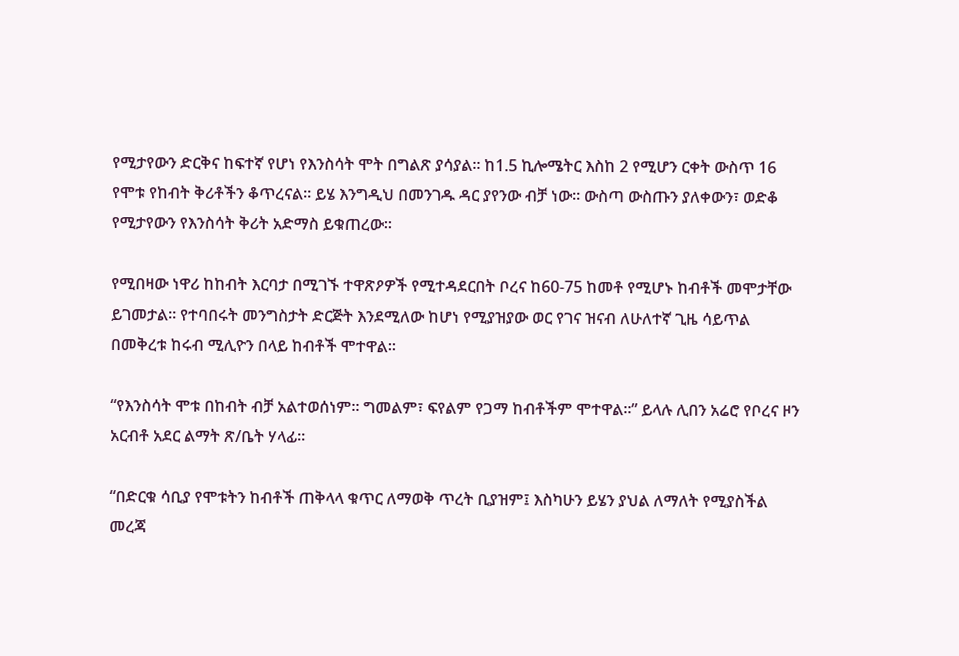የሚታየውን ድርቅና ከፍተኛ የሆነ የእንስሳት ሞት በግልጽ ያሳያል። ከ1.5 ኪሎሜትር እስከ 2 የሚሆን ርቀት ውስጥ 16 የሞቱ የከብት ቅሪቶችን ቆጥረናል። ይሄ እንግዲህ በመንገዱ ዳር ያየንው ብቻ ነው። ውስጣ ውስጡን ያለቀውን፣ ወድቆ የሚታየውን የእንስሳት ቅሪት አድማስ ይቁጠረው።

የሚበዛው ነዋሪ ከከብት እርባታ በሚገኙ ተዋጽዖዎች የሚተዳደርበት ቦረና ከ60-75 ከመቶ የሚሆኑ ከብቶች መሞታቸው ይገመታል። የተባበሩት መንግስታት ድርጅት እንደሚለው ከሆነ የሚያዝያው ወር የገና ዝናብ ለሁለተኛ ጊዜ ሳይጥል በመቅረቱ ከሩብ ሚሊዮን በላይ ከብቶች ሞተዋል።

“የእንስሳት ሞቱ በከብት ብቻ አልተወሰነም። ግመልም፣ ፍየልም የጋማ ከብቶችም ሞተዋል።” ይላሉ ሊበን አሬሮ የቦረና ዞን አርብቶ አደር ልማት ጽ/ቤት ሃላፊ።

“በድርቁ ሳቢያ የሞቱትን ከብቶች ጠቅላላ ቁጥር ለማወቅ ጥረት ቢያዝም፤ እስካሁን ይሄን ያህል ለማለት የሚያስችል መረጃ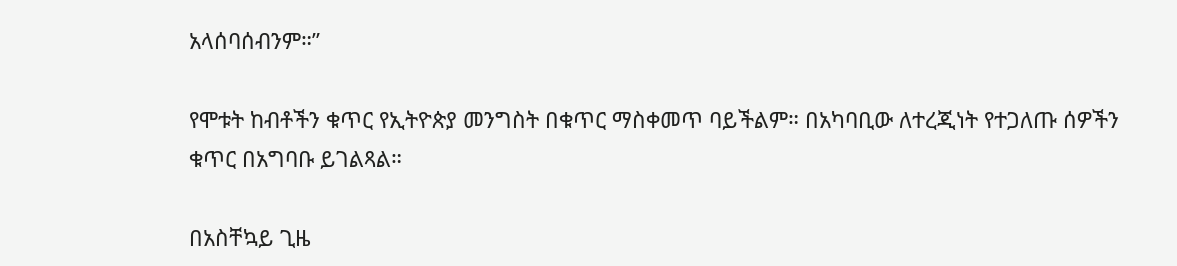አላሰባሰብንም።”

የሞቱት ከብቶችን ቁጥር የኢትዮጵያ መንግስት በቁጥር ማስቀመጥ ባይችልም። በአካባቢው ለተረጂነት የተጋለጡ ሰዎችን ቁጥር በአግባቡ ይገልጻል።

በአስቸኳይ ጊዜ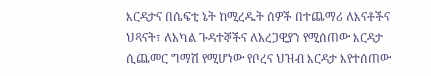እርዳታና በሴፍቲ ኔት ከሚረዱት ሰዎች በተጨማሪ ለእናቶችና ህጻናት፣ ለአካል ጉዳተኞችና ለአረጋዊያን የሚሰጠው እርዳታ ሲጨመር ግማሽ የሚሆነው የቦረና ህዝብ እርዳታ እየተሰጠው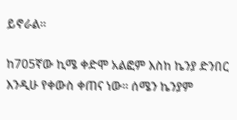ይኖራል።

ከ705ኛው ኪሜ ቀድሞ አልፎም እስከ ኬንያ ድንበር እንዲሁ የቀውስ ቀጠና ነው። ሰሜን ኬንያም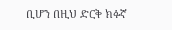ቢሆን በዚህ ድርቅ ክፉኛ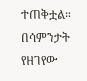ተጠቅቷል። በሳምንታት የዘገየው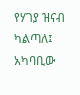የሃገያ ዝናብ ካልጣለ፤ አካባቢው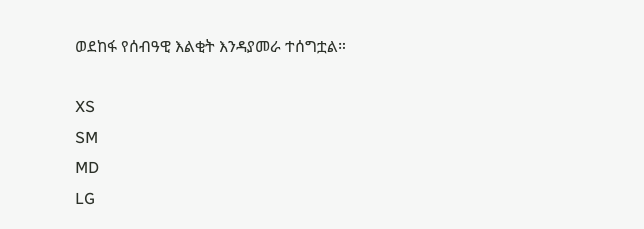ወደከፋ የሰብዓዊ እልቂት እንዳያመራ ተሰግቷል።

XS
SM
MD
LG